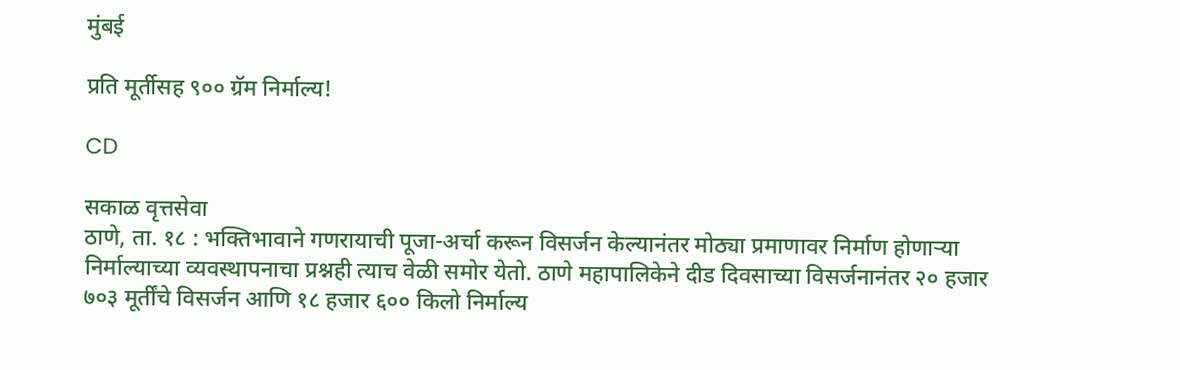मुंबई

प्रति मूर्तीसह ९०० ग्रॅम निर्माल्य!

CD

सकाळ वृत्तसेवा
ठाणे, ता. १८ : भक्तिभावाने गणरायाची पूजा-अर्चा करून विसर्जन केल्यानंतर मोठ्या प्रमाणावर निर्माण होणाऱ्या निर्माल्याच्या व्यवस्थापनाचा प्रश्नही त्याच वेळी समोर येतो. ठाणे महापालिकेने दीड दिवसाच्या विसर्जनानंतर २० हजार ७०३ मूर्तींचे विसर्जन आणि १८ हजार ६०० किलो निर्माल्य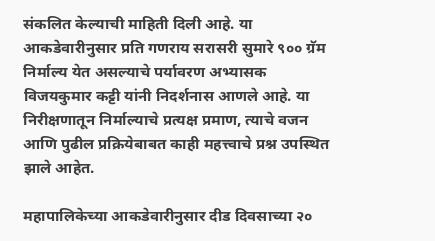संकलित केल्याची माहिती दिली आहे. या आकडेवारीनुसार प्रति गणराय सरासरी सुमारे ९०० ग्रॅम निर्माल्य येत असल्याचे पर्यावरण अभ्यासक विजयकुमार कट्टी यांनी निदर्शनास आणले आहे. या निरीक्षणातून निर्माल्याचे प्रत्यक्ष प्रमाण, त्याचे वजन आणि पुढील प्रक्रियेबाबत काही महत्त्वाचे प्रश्न उपस्थित झाले आहेत.

महापालिकेच्या आकडेवारीनुसार दीड दिवसाच्या २०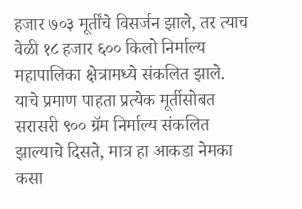हजार ७०३ मूर्तींचे विसर्जन झाले, तर त्याच वेळी १८ हजार ६०० किलो निर्माल्य महापालिका क्षेत्रामध्ये संकलित झाले. याचे प्रमाण पाहता प्रत्येक मूर्तीसोबत सरासरी ९०० ग्रॅम निर्माल्य संकलित झाल्याचे दिसते, मात्र हा आकडा नेमका कसा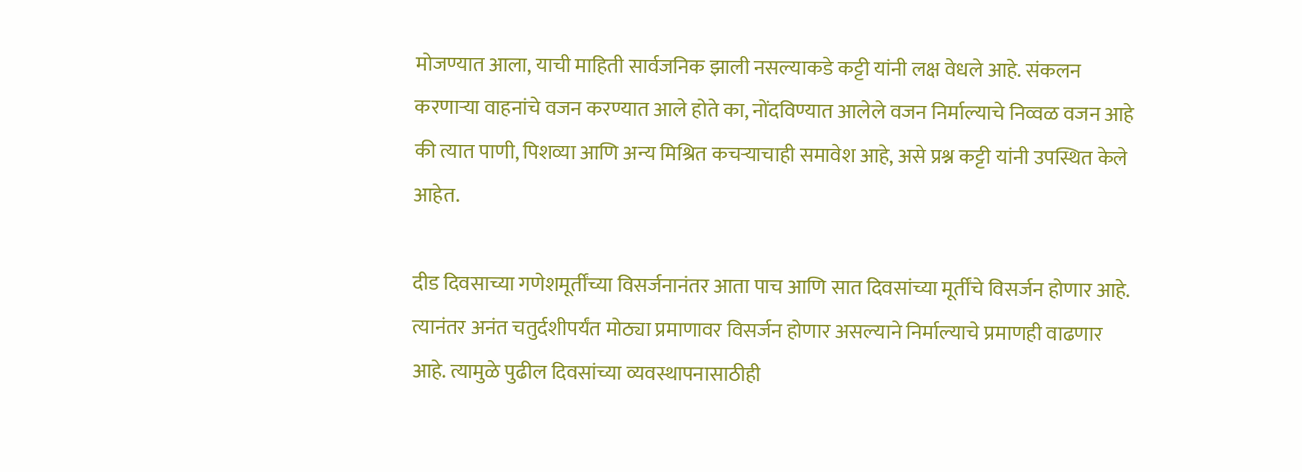मोजण्यात आला, याची माहिती सार्वजनिक झाली नसल्याकडे कट्टी यांनी लक्ष वेधले आहे. संकलन करणाऱ्या वाहनांचे वजन करण्यात आले होते का, नोंदविण्यात आलेले वजन निर्माल्याचे निव्वळ वजन आहे की त्यात पाणी, पिशव्या आणि अन्य मिश्रित कचऱ्याचाही समावेश आहे, असे प्रश्न कट्टी यांनी उपस्थित केले आहेत.

दीड दिवसाच्या गणेशमूर्तींच्या विसर्जनानंतर आता पाच आणि सात दिवसांच्या मूर्तींचे विसर्जन होणार आहे. त्यानंतर अनंत चतुर्दशीपर्यंत मोठ्या प्रमाणावर विसर्जन होणार असल्याने निर्माल्याचे प्रमाणही वाढणार आहे. त्यामुळे पुढील दिवसांच्या व्यवस्थापनासाठीही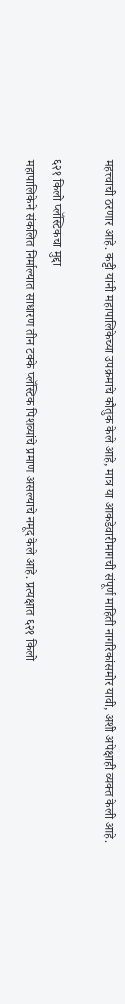महत्त्वाची ठरणार आहे. कट्टी यांनी महापालिकेच्या उपक्रमाचे कौतुक केले आहे, मात्र या आकडेवारीमागची संपूर्ण माहिती नागरिकांसमोर यावी, अशी अपेक्षाही व्यक्त केली आहे.

६२१ किलो प्लॅस्टिकचा मुद्दा
महापालिकेने संकलित निर्माल्यात साधारण तीन टक्के प्लॅस्टिक पिशव्यांचे प्रमाण असल्याचे नमूद केले आहे. प्रत्यक्षात ६२१ किलो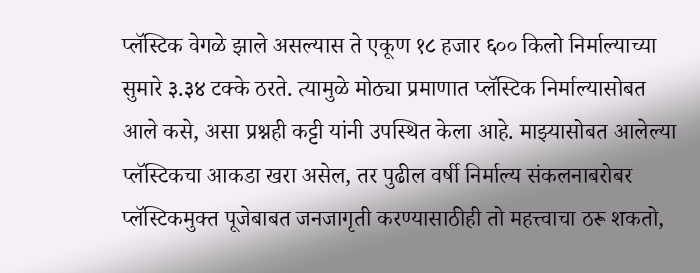प्लॅस्टिक वेगळे झाले असल्यास ते एकूण १८ हजार ६०० किलो निर्माल्याच्या सुमारे ३.३४ टक्के ठरते. त्यामुळे मोठ्या प्रमाणात प्लॅस्टिक निर्माल्यासोबत आले कसे, असा प्रश्नही कट्टी यांनी उपस्थित केला आहे. माझ्यासोबत आलेल्या प्लॅस्टिकचा आकडा खरा असेल, तर पुढील वर्षी निर्माल्य संकलनाबरोबर प्लॅस्टिकमुक्त पूजेबाबत जनजागृती करण्यासाठीही तो महत्त्वाचा ठरू शकतो,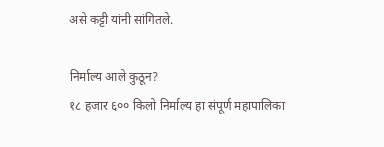असे कट्टी यांनी सांगितले.

निर्माल्य आले कुठून?
१८ हजार ६०० किलो निर्माल्य हा संपूर्ण महापालिका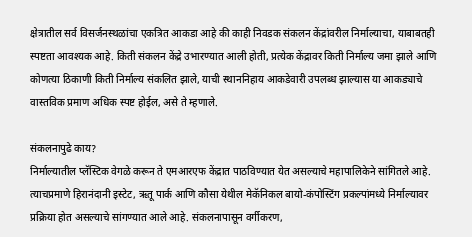क्षेत्रातील सर्व विसर्जनस्थळांचा एकत्रित आकडा आहे की काही निवडक संकलन केंद्रांवरील निर्माल्याचा, याबाबतही स्पष्टता आवश्यक आहे. किती संकलन केंद्रे उभारण्यात आली होती, प्रत्येक केंद्रावर किती निर्माल्य जमा झाले आणि कोणत्या ठिकाणी किती निर्माल्य संकलित झाले, याची स्थाननिहाय आकडेवारी उपलब्ध झाल्यास या आकड्याचे वास्तविक प्रमाण अधिक स्पष्ट होईल, असे ते म्हणाले.

संकलनापुढे काय?
निर्माल्यातील प्लॅस्टिक वेगळे करून ते एमआरएफ केंद्रात पाठविण्यात येत असल्याचे महापालिकेने सांगितले आहे. त्याचप्रमाणे हिरानंदानी इस्टेट, ऋतू पार्क आणि कौसा येथील मेकॅनिकल बायो-कंपोस्टिंग प्रकल्पांमध्ये निर्माल्यावर प्रक्रिया होत असल्याचे सांगण्यात आले आहे. संकलनापासून वर्गीकरण,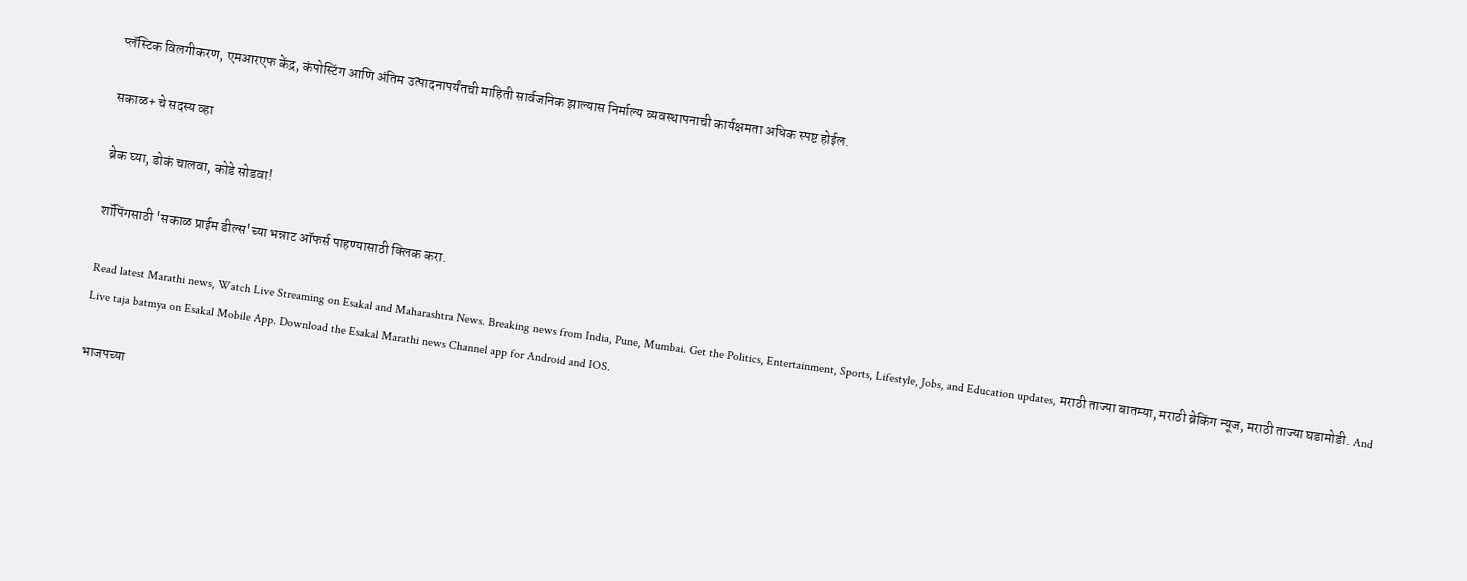प्लॅस्टिक विलगीकरण, एमआरएफ केंद्र, कंपोस्टिंग आणि अंतिम उत्पादनापर्यंतची माहिती सार्वजनिक झाल्यास निर्माल्य व्यवस्थापनाची कार्यक्षमता अधिक स्पष्ट होईल.

सकाळ+ चे सदस्य व्हा

ब्रेक घ्या, डोकं चालवा, कोडे सोडवा!

शॉपिंगसाठी 'सकाळ प्राईम डील्स'च्या भन्नाट ऑफर्स पाहण्यासाठी क्लिक करा.

Read latest Marathi news, Watch Live Streaming on Esakal and Maharashtra News. Breaking news from India, Pune, Mumbai. Get the Politics, Entertainment, Sports, Lifestyle, Jobs, and Education updates, मराठी ताज्या बातम्या, मराठी ब्रेकिंग न्यूज, मराठी ताज्या घडामोडी. And Live taja batmya on Esakal Mobile App. Download the Esakal Marathi news Channel app for Android and IOS.

भाजपच्या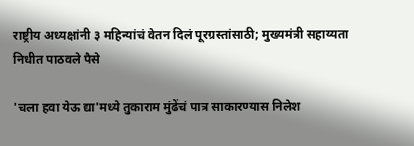राष्ट्रीय अध्यक्षांनी ३ महिन्यांचं वेतन दिलं पूरग्रस्तांसाठी; मुख्यमंत्री सहाय्यता निधीत पाठवले पैसे

'चला हवा येऊ द्या'मध्ये तुकाराम मुंढेंचं पात्र साकारण्यास निलेश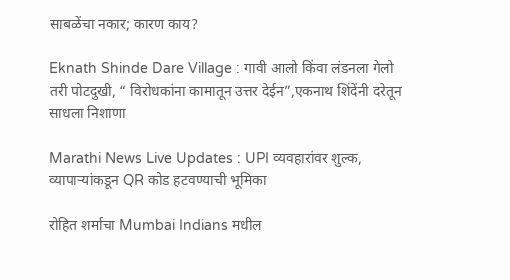साबळेंचा नकार; कारण काय?

Eknath Shinde Dare Village : गावी आलो किंवा लंडनला गेलो तरी पोटदुखी, “ विरोधकांना कामातून उत्तर देईन”,एकनाथ शिंदेंनी दरेतून साधला निशाणा

Marathi News Live Updates : UPI व्यवहारांवर शुल्क, व्यापाऱ्यांकडून QR कोड हटवण्याची भूमिका

रोहित शर्माचा Mumbai Indians मधील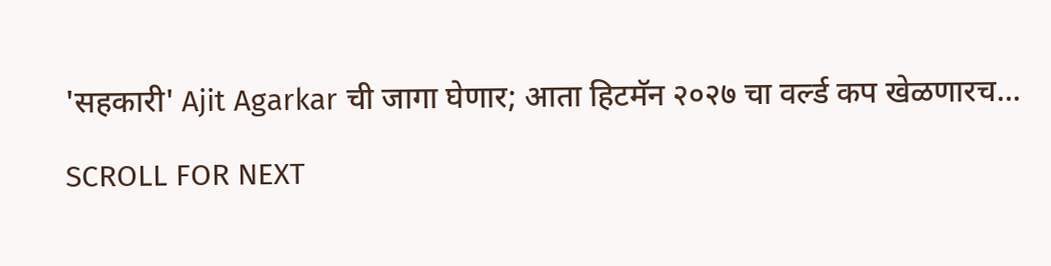'सहकारी' Ajit Agarkar ची जागा घेणार; आता हिटमॅन २०२७ चा वर्ल्ड कप खेळणारच...

SCROLL FOR NEXT